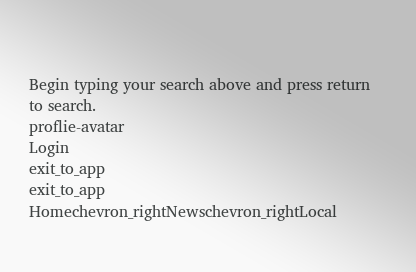Begin typing your search above and press return to search.
proflie-avatar
Login
exit_to_app
exit_to_app
Homechevron_rightNewschevron_rightLocal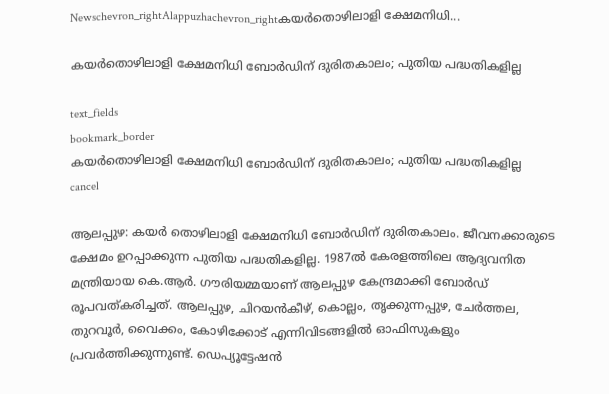Newschevron_rightAlappuzhachevron_rightകയർതൊഴിലാളി ക്ഷേമനിധി...

കയർതൊഴിലാളി ക്ഷേമനിധി ബോർഡിന് ദുരിതകാലം; പുതിയ പദ്ധതികളില്ല

text_fields
bookmark_border
കയർതൊഴിലാളി ക്ഷേമനിധി ബോർഡിന് ദുരിതകാലം; പുതിയ പദ്ധതികളില്ല
cancel

ആലപ്പുഴ: കയർ തൊഴിലാളി ക്ഷേമനിധി ബോർഡിന് ദുരിതകാലം. ജീവനക്കാരുടെ ക്ഷേമം ഉറപ്പാക്കുന്ന പുതിയ പദ്ധതികളില്ല. 1987ൽ കേരളത്തിലെ ആദ്യവനിത മന്ത്രിയായ കെ.ആർ. ഗൗരിയമ്മയാണ് ആലപ്പുഴ കേന്ദ്രമാക്കി ബോർഡ് രൂപവത്കരിച്ചത്. ആലപ്പുഴ, ചിറയൻകീഴ്, കൊല്ലം, തൃക്കുന്നപ്പുഴ, ചേർത്തല, തുറവൂർ, വൈക്കം, കോഴിക്കോട് എന്നിവിടങ്ങളിൽ ഓഫിസുകളും പ്രവർത്തിക്കുന്നുണ്ട്. ഡെപ്യൂട്ടേഷൻ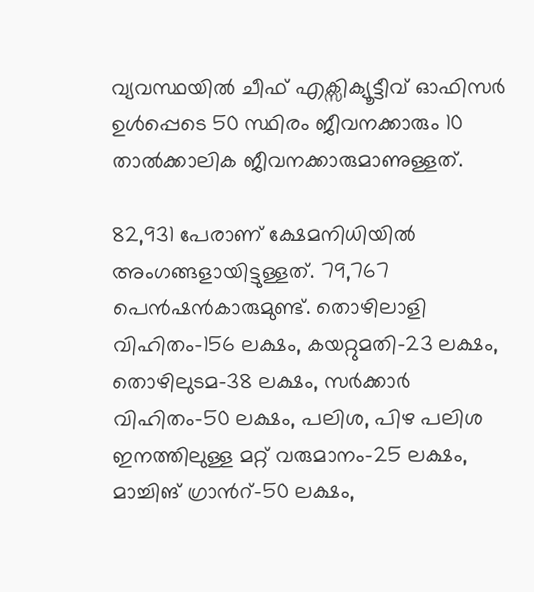വ്യവസ്ഥയിൽ ചീഫ് എക്സിക്യൂട്ടീവ് ഓഫിസർ ഉൾപ്പെടെ 50 സ്ഥിരം ജീവനക്കാരും 10 താൽക്കാലിക ജീവനക്കാരുമാണുള്ളത്.

82,931 പേരാണ് ക്ഷേമനിധിയിൽ അംഗങ്ങളായിട്ടുള്ളത്. 79,767 പെൻഷൻകാരുമുണ്ട്. തൊഴിലാളി വിഹിതം-156 ലക്ഷം, കയറ്റുമതി-23 ലക്ഷം, തൊഴിലുടമ-38 ലക്ഷം, സർക്കാർ വിഹിതം-50 ലക്ഷം, പലിശ, പിഴ പലിശ ഇനത്തിലുള്ള മറ്റ് വരുമാനം-25 ലക്ഷം, മാച്ചിങ് ഗ്രാൻറ്-50 ലക്ഷം,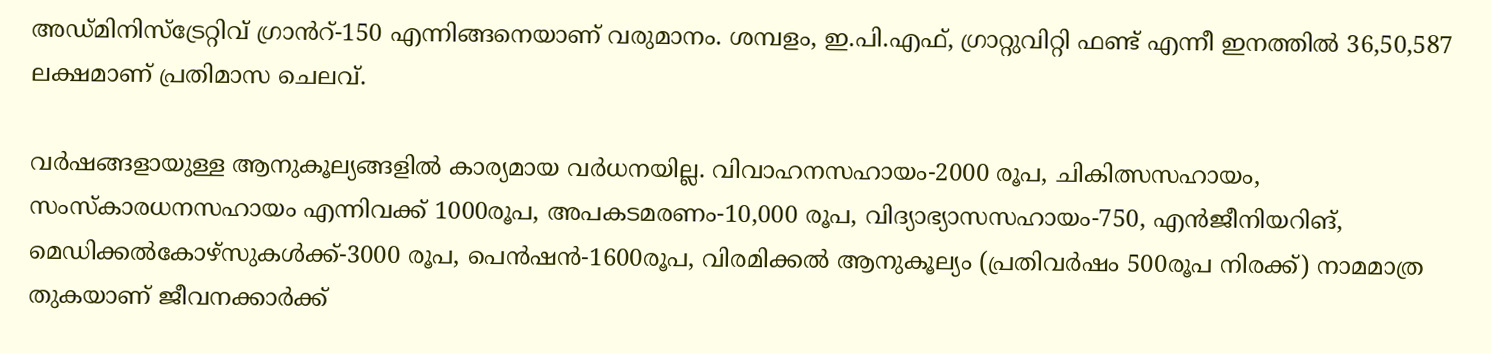അഡ്മിനിസ്ട്രേറ്റിവ് ഗ്രാൻറ്-150 എന്നിങ്ങനെയാണ് വരുമാനം. ശമ്പളം, ഇ.പി.എഫ്, ഗ്രാറ്റുവിറ്റി ഫണ്ട് എന്നീ ഇനത്തിൽ 36,50,587 ലക്ഷമാണ് പ്രതിമാസ ചെലവ്.

വർഷങ്ങളായുള്ള ആനുകൂല്യങ്ങളിൽ കാര്യമായ വർധനയില്ല. വിവാഹനസഹായം-2000 രൂപ, ചികിത്സസഹായം, സംസ്കാരധനസഹായം എന്നിവക്ക് 1000രൂപ, അപകടമരണം-10,000 രൂപ, വിദ്യാഭ്യാസസഹായം-750, എൻജീനിയറിങ്, മെഡിക്കൽകോഴ്സുകൾക്ക്-3000 രൂപ, പെൻഷൻ-1600രൂപ, വിരമിക്കൽ ആനുകൂല്യം (പ്രതിവർഷം 500രൂപ നിരക്ക്) നാമമാത്ര തുകയാണ് ജീവനക്കാർക്ക്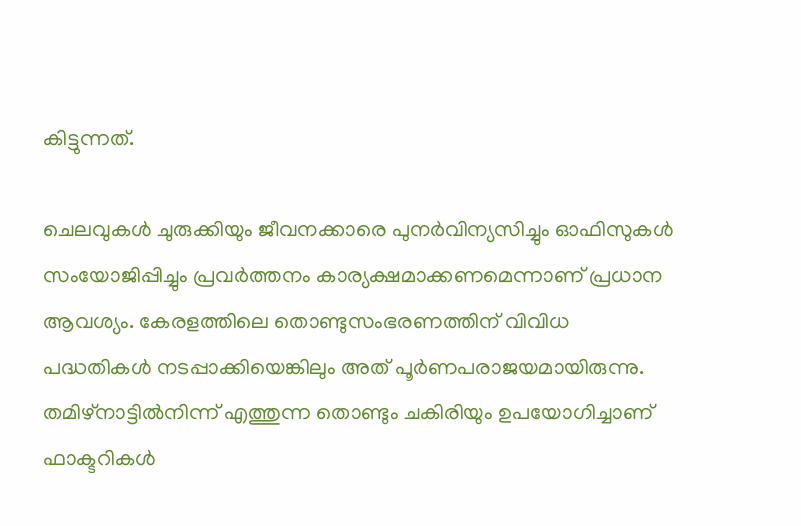കിട്ടുന്നത്.

ചെലവുകൾ ചുരുക്കിയും ജീവനക്കാരെ പുനർവിന്യസിച്ചും ഓഫിസുകൾ സംയോജിപ്പിച്ചും പ്രവർത്തനം കാര്യക്ഷമാക്കണമെന്നാണ് പ്രധാന ആവശ്യം. കേരളത്തിലെ തൊണ്ടുസംഭരണത്തിന് വിവിധ പദ്ധതികൾ നടപ്പാക്കിയെങ്കിലും അത് പൂർണപരാജയമായിരുന്നു. തമിഴ്നാട്ടിൽനിന്ന് എത്തുന്ന തൊണ്ടും ചകിരിയും ഉപയോഗിച്ചാണ് ഫാക്ടറികൾ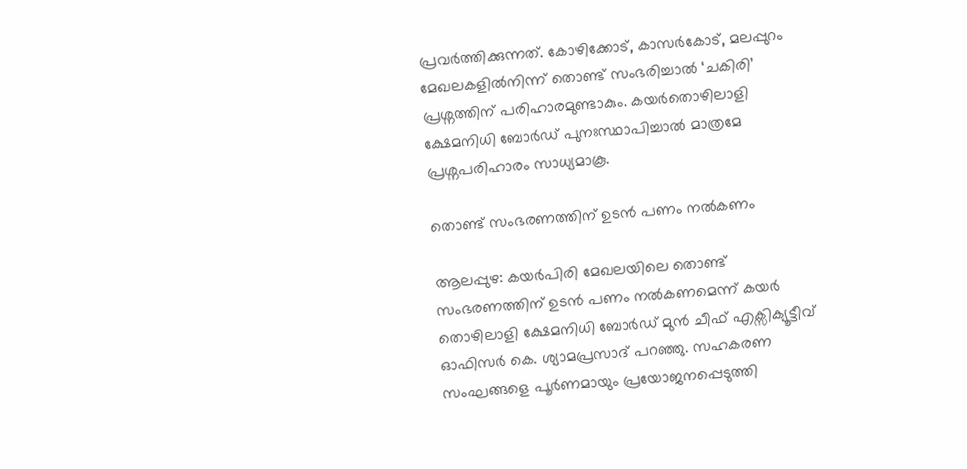പ്രവർത്തിക്കുന്നത്. കോഴിക്കോട്, കാസർകോട്, മലപ്പുറം മേഖലകളിൽനിന്ന് തൊണ്ട് സംഭരിച്ചാൽ ‘ചകിരി’ പ്രശ്നത്തിന് പരിഹാരമുണ്ടാകും. കയർതൊഴിലാളി ക്ഷേമനിധി ബോർഡ് പുനഃസ്ഥാപിച്ചാൽ മാത്രമേ പ്രശ്നപരിഹാരം സാധ്യമാകൂ.

തൊണ്ട് സംഭരണത്തിന് ഉടൻ പണം നൽകണം

ആലപ്പുഴ: കയർപിരി മേഖലയിലെ തൊണ്ട് സംഭരണത്തിന് ഉടൻ പണം നൽകണമെന്ന് കയർ തൊഴിലാളി ക്ഷേമനിധി ബോർഡ് മുൻ ചീഫ് എക്സിക്യൂട്ടീവ് ഓഫിസർ കെ. ശ്യാമപ്രസാദ് പറഞ്ഞു. സഹകരണ സംഘങ്ങളെ പൂർണമായും പ്രയോജനപ്പെടുത്തി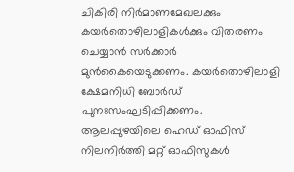ചികിരി നിർമാണമേഖലക്കും കയർതൊഴിലാളികൾക്കും വിതരണം ചെയ്യാൻ സർക്കാർ മുൻകൈയെടുക്കണം. കയർതൊഴിലാളി ക്ഷേമനിധി ബോർഡ് പുനഃസംഘടിപ്പിക്കണം. ആലപ്പുഴയിലെ ഹെഡ് ഓഫിസ് നിലനിർത്തി മറ്റ് ഓഫിസുകൾ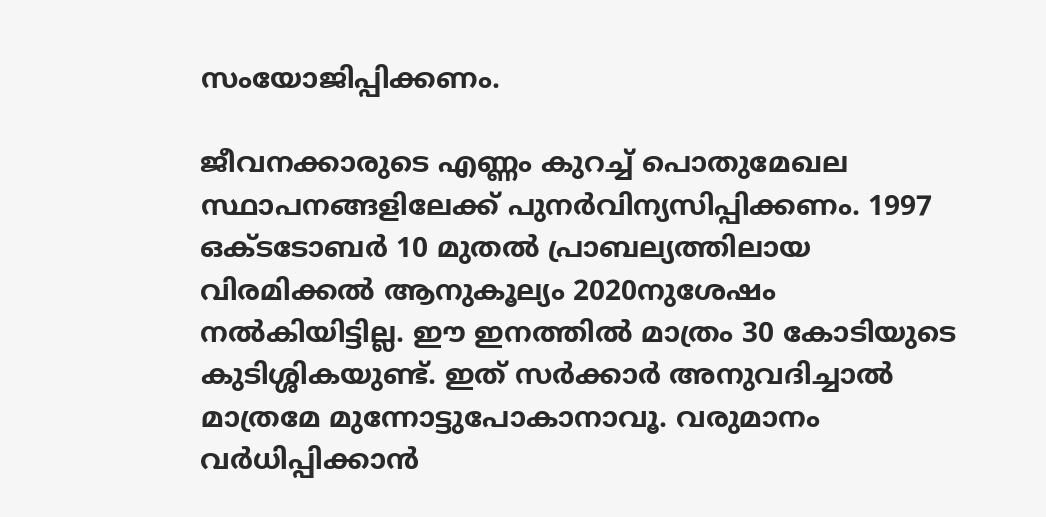സംയോജിപ്പിക്കണം.

ജീവനക്കാരുടെ എണ്ണം കുറച്ച് പൊതുമേഖല സ്ഥാപനങ്ങളിലേക്ക് പുനർവിന്യസിപ്പിക്കണം. 1997 ഒക്ടടോബർ 10 മുതൽ പ്രാബല്യത്തിലായ വിരമിക്കൽ ആനുകൂല്യം 2020നുശേഷം നൽകിയിട്ടില്ല. ഈ ഇനത്തിൽ മാത്രം 30 കോടിയുടെ കുടിശ്ശികയുണ്ട്. ഇത് സർക്കാർ അനുവദിച്ചാൽ മാത്രമേ മുന്നോട്ടുപോകാനാവൂ. വരുമാനം വർധിപ്പിക്കാൻ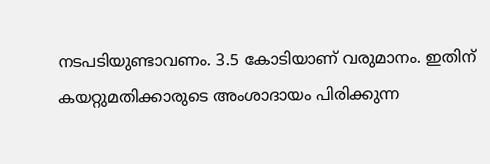നടപടിയുണ്ടാവണം. 3.5 കോടിയാണ് വരുമാനം. ഇതിന് കയറ്റുമതിക്കാരുടെ അംശാദായം പിരിക്കുന്ന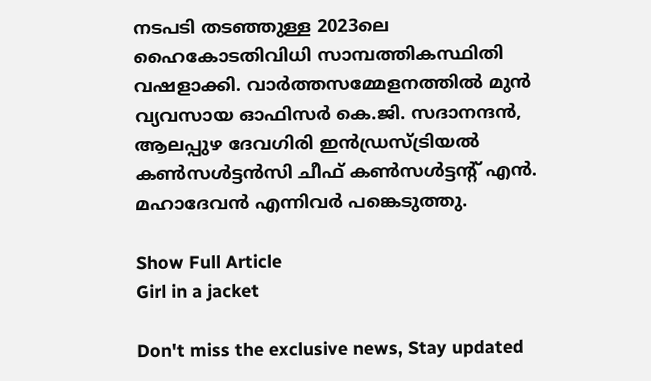നടപടി തടഞ്ഞുള്ള 2023ലെ ഹൈകോടതിവിധി സാമ്പത്തികസ്ഥിതി വഷളാക്കി. വാർത്തസമ്മേളനത്തിൽ മുൻ വ്യവസായ ഓഫിസർ കെ.ജി. സദാനന്ദൻ, ആലപ്പുഴ ദേവഗിരി ഇൻഡ്രസ്ട്രിയൽ കൺസൾട്ടന്‍സി ചീഫ് കൺസൾട്ടന്‍റ് എൻ. മഹാദേവൻ എന്നിവർ പങ്കെടുത്തു.

Show Full Article
Girl in a jacket

Don't miss the exclusive news, Stay updated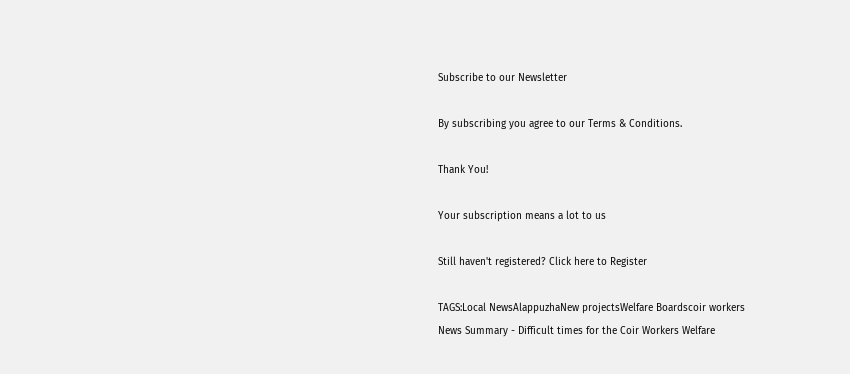Subscribe to our Newsletter

By subscribing you agree to our Terms & Conditions.

Thank You!

Your subscription means a lot to us

Still haven't registered? Click here to Register

TAGS:Local NewsAlappuzhaNew projectsWelfare Boardscoir workers
News Summary - Difficult times for the Coir Workers Welfare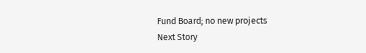Fund Board; no new projects
Next Story